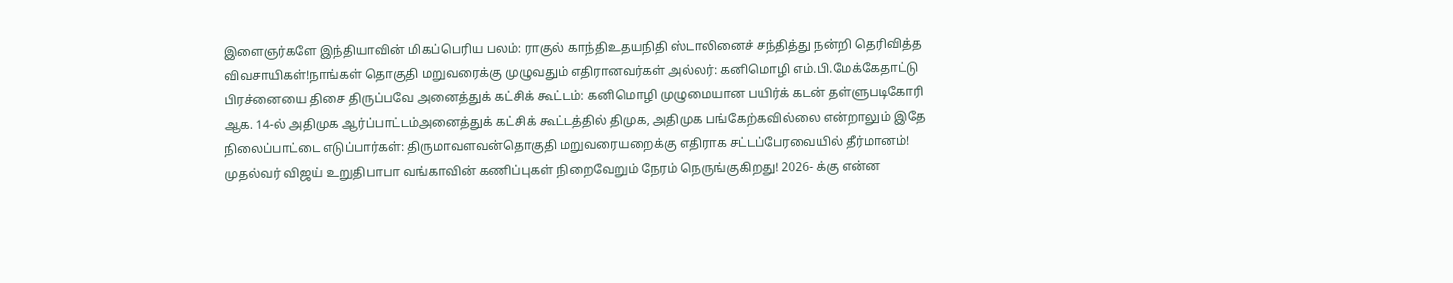இளைஞர்களே இந்தியாவின் மிகப்பெரிய பலம்: ராகுல் காந்திஉதயநிதி ஸ்டாலினைச் சந்தித்து நன்றி தெரிவித்த விவசாயிகள்!நாங்கள் தொகுதி மறுவரைக்கு முழுவதும் எதிரானவர்கள் அல்லர்: கனிமொழி எம்.பி.மேக்கேதாட்டு பிரச்னையை திசை திருப்பவே அனைத்துக் கட்சிக் கூட்டம்: கனிமொழி முழுமையான பயிர்க் கடன் தள்ளுபடிகோரி ஆக. 14-ல் அதிமுக ஆர்ப்பாட்டம்அனைத்துக் கட்சிக் கூட்டத்தில் திமுக, அதிமுக பங்கேற்கவில்லை என்றாலும் இதே நிலைப்பாட்டை எடுப்பார்கள்: திருமாவளவன்தொகுதி மறுவரையறைக்கு எதிராக சட்டப்பேரவையில் தீர்மானம்! முதல்வர் விஜய் உறுதிபாபா வங்காவின் கணிப்புகள் நிறைவேறும் நேரம் நெருங்குகிறது! 2026- க்கு என்ன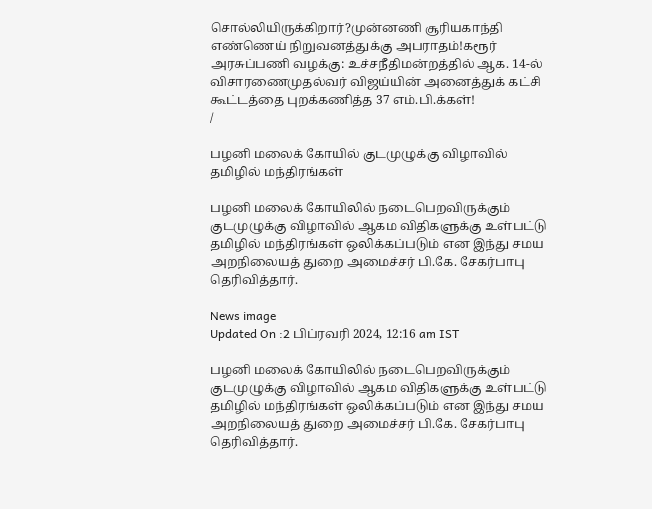சொல்லியிருக்கிறார்?முன்னணி சூரியகாந்தி எண்ணெய் நிறுவனத்துக்கு அபராதம்!கரூர் அரசுப்பணி வழக்கு: உச்சநீதிமன்றத்தில் ஆக. 14-ல் விசாரணைமுதல்வர் விஜய்யின் அனைத்துக் கட்சி கூட்டத்தை புறக்கணித்த 37 எம்.பி.க்கள்!
/

பழனி மலைக் கோயில் குடமுழுக்கு விழாவில் தமிழில் மந்திரங்கள்

பழனி மலைக் கோயிலில் நடைபெறவிருக்கும் குடமுழுக்கு விழாவில் ஆகம விதிகளுக்கு உள்பட்டு தமிழில் மந்திரங்கள் ஒலிக்கப்படும் என இந்து சமய அறநிலையத் துறை அமைச்சர் பி.கே. சேகர்பாபு தெரிவித்தார்.

News image
Updated On :2 பிப்ரவரி 2024, 12:16 am IST

பழனி மலைக் கோயிலில் நடைபெறவிருக்கும் குடமுழுக்கு விழாவில் ஆகம விதிகளுக்கு உள்பட்டு தமிழில் மந்திரங்கள் ஒலிக்கப்படும் என இந்து சமய அறநிலையத் துறை அமைச்சர் பி.கே. சேகர்பாபு தெரிவித்தார்.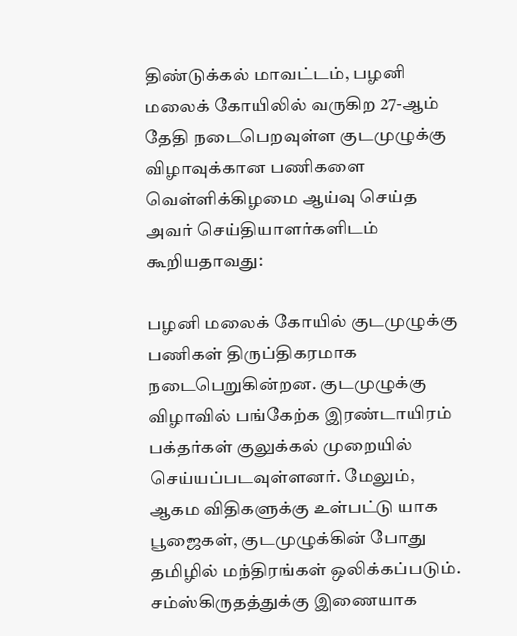திண்டுக்கல் மாவட்டம், பழனி மலைக் கோயிலில் வருகிற 27-ஆம் தேதி நடைபெறவுள்ள குடமுழுக்கு விழாவுக்கான பணிகளை வெள்ளிக்கிழமை ஆய்வு செய்த அவர் செய்தியாளர்களிடம் கூறியதாவது:

பழனி மலைக் கோயில் குடமுழுக்கு பணிகள் திருப்திகரமாக நடைபெறுகின்றன. குடமுழுக்கு விழாவில் பங்கேற்க இரண்டாயிரம் பக்தர்கள் குலுக்கல் முறையில் செய்யப்படவுள்ளனர். மேலும், ஆகம விதிகளுக்கு உள்பட்டு யாக பூஜைகள், குடமுழுக்கின் போது தமிழில் மந்திரங்கள் ஒலிக்கப்படும். சம்ஸ்கிருதத்துக்கு இணையாக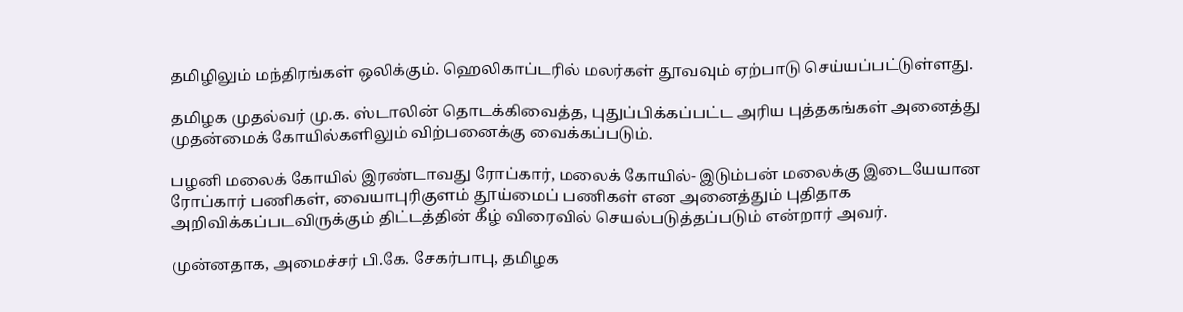தமிழிலும் மந்திரங்கள் ஒலிக்கும். ஹெலிகாப்டரில் மலர்கள் தூவவும் ஏற்பாடு செய்யப்பட்டுள்ளது.

தமிழக முதல்வர் மு.க. ஸ்டாலின் தொடக்கிவைத்த, புதுப்பிக்கப்பட்ட அரிய புத்தகங்கள் அனைத்து முதன்மைக் கோயில்களிலும் விற்பனைக்கு வைக்கப்படும்.

பழனி மலைக் கோயில் இரண்டாவது ரோப்கார், மலைக் கோயில்- இடும்பன் மலைக்கு இடையேயான ரோப்கார் பணிகள், வையாபுரிகுளம் தூய்மைப் பணிகள் என அனைத்தும் புதிதாக அறிவிக்கப்படவிருக்கும் திட்டத்தின் கீழ் விரைவில் செயல்படுத்தப்படும் என்றார் அவர்.

முன்னதாக, அமைச்சர் பி.கே. சேகர்பாபு, தமிழக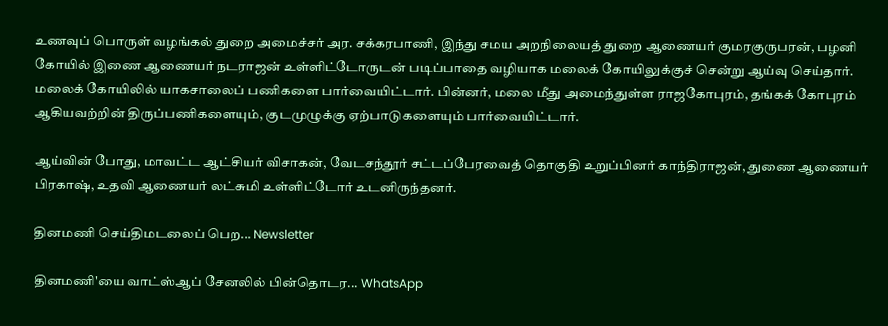உணவுப் பொருள் வழங்கல் துறை அமைச்சர் அர. சக்கரபாணி, இந்து சமய அறநிலையத் துறை ஆணையர் குமரகுருபரன், பழனி கோயில் இணை ஆணையர் நடராஜன் உள்ளிட்டோருடன் படிப்பாதை வழியாக மலைக் கோயிலுக்குச் சென்று ஆய்வு செய்தார். மலைக் கோயிலில் யாகசாலைப் பணிகளை பார்வையிட்டார். பின்னர், மலை மீது அமைந்துள்ள ராஜகோபுரம், தங்கக் கோபுரம் ஆகியவற்றின் திருப்பணிகளையும், குடமுழுக்கு ஏற்பாடுகளையும் பார்வையிட்டார்.

ஆய்வின் போது, மாவட்ட ஆட்சியர் விசாகன், வேடசந்தூர் சட்டப்பேரவைத் தொகுதி உறுப்பினர் காந்திராஜன், துணை ஆணையர் பிரகாஷ், உதவி ஆணையர் லட்சுமி உள்ளிட்டோர் உடனிருந்தனர்.

தினமணி செய்திமடலைப் பெற... Newsletter

தினமணி'யை வாட்ஸ்ஆப் சேனலில் பின்தொடர... WhatsApp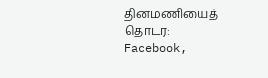தினமணியைத் தொடர: Facebook,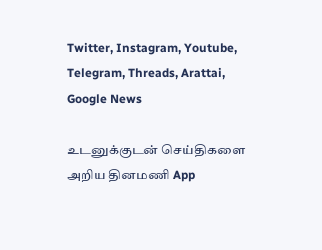Twitter, Instagram, Youtube, Telegram, Threads, Arattai, Google News

உடனுக்குடன் செய்திகளை அறிய தினமணி App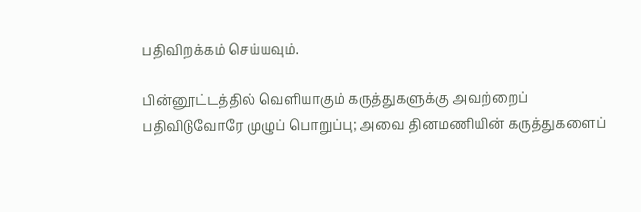பதிவிறக்கம் செய்யவும்.

பின்னூட்டத்தில் வெளியாகும் கருத்துகளுக்கு அவற்றைப் பதிவிடுவோரே முழுப் பொறுப்பு; அவை தினமணியின் கருத்துகளைப்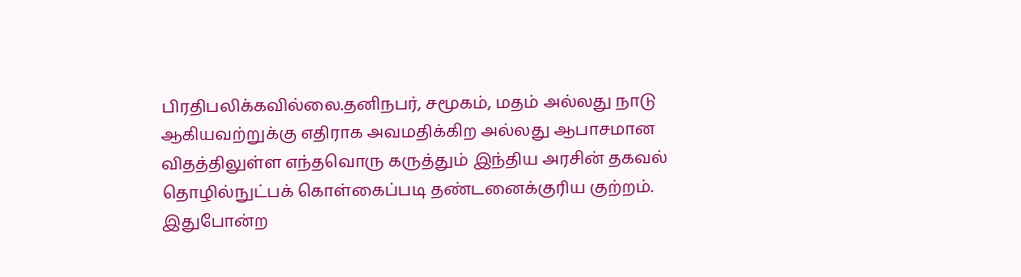பிரதிபலிக்கவில்லை.தனிநபர், சமூகம், மதம் அல்லது நாடு ஆகியவற்றுக்கு எதிராக அவமதிக்கிற அல்லது ஆபாசமான விதத்திலுள்ள எந்தவொரு கருத்தும் இந்திய அரசின் தகவல் தொழில்நுட்பக் கொள்கைப்படி தண்டனைக்குரிய குற்றம். இதுபோன்ற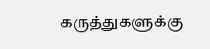கருத்துகளுக்கு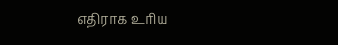எதிராக உரிய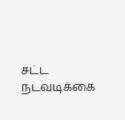சட்ட நடவடிக்கை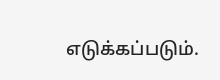எடுக்கப்படும்.